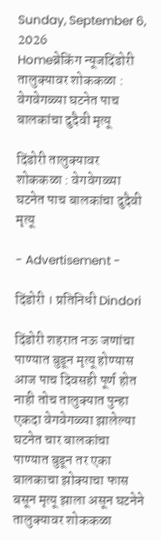Sunday, September 6, 2026
Homeब्रेकिंग न्यूजदिंडोरी तालुक्यावर शोककळा : वेगवेगळ्या घटनेत पाच बालकांचा दुदैवी मृत्यू

दिंडोरी तालुक्यावर शोककळा : वेगवेगळ्या घटनेत पाच बालकांचा दुदैवी मृत्यू

- Advertisement -

दिंडोरी । प्रतिनिधी Dindori

दिंडोरी शहरात नऊ जणांचा पाण्यात बुडून मृत्यू होण्यास आज पाच दिवसही पूर्ण होत नाही तोच तालुक्यात पुन्हा एकदा वेगवेगळ्या झालेल्या घटनेत चार बालकांचा पाण्यात बुडून तर एका बालकाचा झोक्याचा फास बसून मृत्यू झाला असून घटनेने तालुक्यावर शोककळा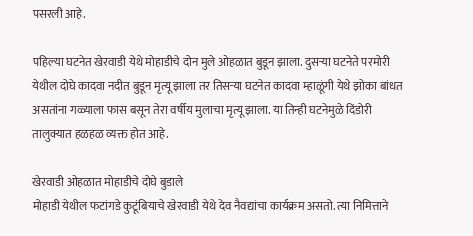पसरली आहे.

पहिल्या घटनेत खेरवाडी येथे मोहाडीचे दोन मुले ओहळात बुडून झाला. दुसर्‍या घटनेते परमोरी येथील दोघे कादवा नदीत बुडून मृत्यू झाला तर तिसर्‍या घटनेत कादवा म्हाळूंगी येथे झोका बांधत असतांना गळ्याला फास बसून तेरा वर्षीय मुलाचा मृत्यू झाला. या तिन्ही घटनेमुळे दिंडोरी तालुक्यात हळहळ व्यक्त होत आहे.

खेरवाडी ओहळात मोहाडीचे दोघे बुडाले
मोहाडी येथील फटांगडे कुटूंबियाचे खेरवाडी येथे देव नैवद्यांचा कार्यक्रम असतो. त्या निमित्ताने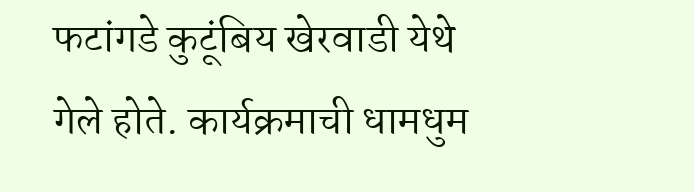फटांगडे कुटूंबिय खेरवाडी येथे गेले होते. कार्यक्रमाची धामधुम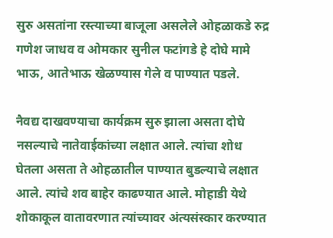सुरु असतांना रस्त्याच्या बाजूला असलेले ओहळाकडे रुद्र गणेश जाधव व ओमकार सुनील फटांगडे हे दोघे मामे भाऊ, आतेभाऊ खेळण्यास गेले व पाण्यात पडले.

नैवद्य दाखवण्याचा कार्यक्रम सुरु झाला असता दोघे नसल्याचे नातेवाईकांच्या लक्षात आले. त्यांचा शोध घेतला असता ते ओहळातील पाण्यात बुडल्याचे लक्षात आले. त्यांचे शव बाहेर काढण्यात आले. मोहाडी येथे शोकाकूल वातावरणात त्यांच्यावर अंत्यसंस्कार करण्यात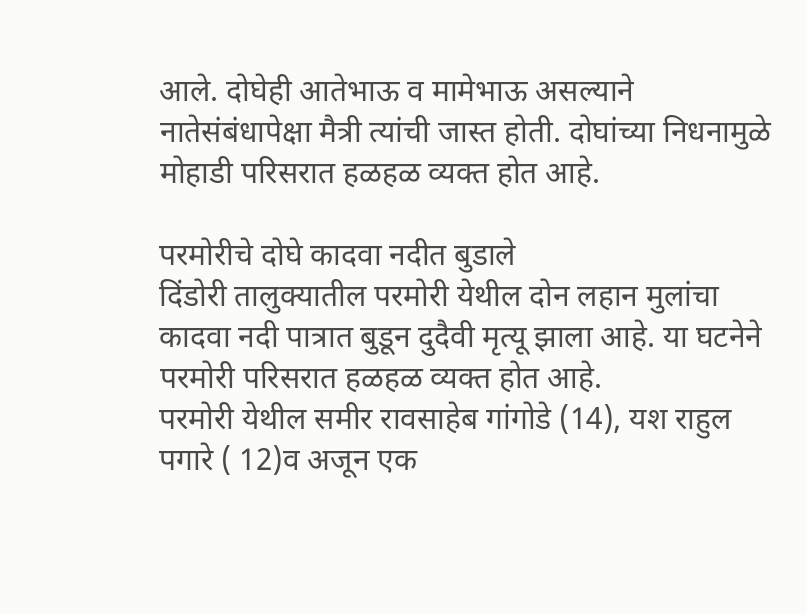आले. दोघेही आतेभाऊ व मामेभाऊ असल्याने नातेसंबंधापेक्षा मैत्री त्यांची जास्त होती. दोघांच्या निधनामुळे मोहाडी परिसरात हळहळ व्यक्त होत आहे.

परमोरीचे दोघे कादवा नदीत बुडाले
दिंडोरी तालुक्यातील परमोरी येथील दोन लहान मुलांचा कादवा नदी पात्रात बुडून दुदैवी मृत्यू झाला आहे. या घटनेने परमोरी परिसरात हळहळ व्यक्त होत आहे.
परमोरी येथील समीर रावसाहेब गांगोडे (14), यश राहुल पगारे ( 12)व अजून एक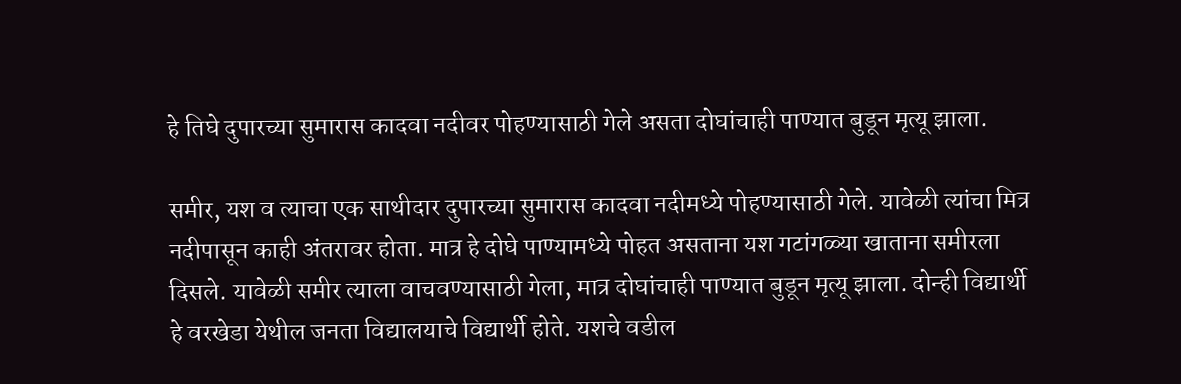हे तिघे दुपारच्या सुमारास कादवा नदीवर पोहण्यासाठी गेले असता दोघांचाही पाण्यात बुडून मृत्यू झाला.

समीर, यश व त्याचा एक साथीदार दुपारच्या सुमारास कादवा नदीमध्ये पोहण्यासाठी गेले. यावेळी त्यांचा मित्र नदीपासून काही अंतरावर होता. मात्र हे दोघे पाण्यामध्ये पोहत असताना यश गटांगळ्या खाताना समीरला दिसले. यावेळी समीर त्याला वाचवण्यासाठी गेला, मात्र दोघांचाही पाण्यात बुडून मृत्यू झाला. दोन्ही विद्यार्थी हे वरखेडा येथील जनता विद्यालयाचे विद्यार्थी होते. यशचे वडील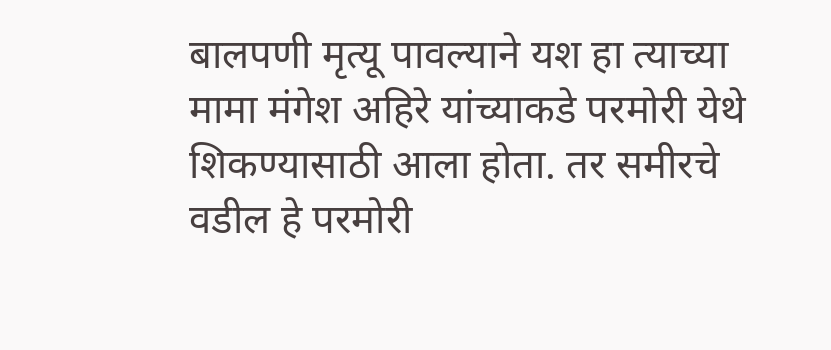बालपणी मृत्यू पावल्याने यश हा त्याच्या मामा मंगेश अहिरे यांच्याकडे परमोरी येथे शिकण्यासाठी आला होता. तर समीरचे वडील हे परमोरी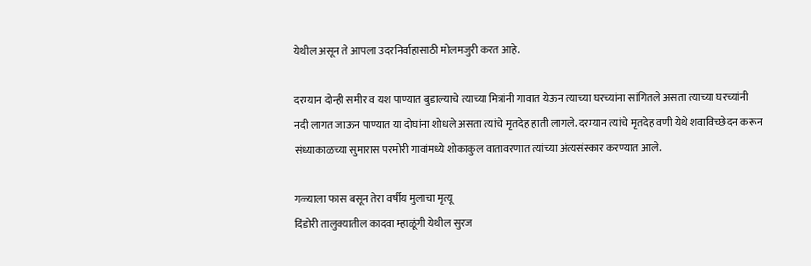येथील असून ते आपला उदरनिर्वाहासाठी मोलमजुरी करत आहे.

दरम्यान दोन्ही समीर व यश पाण्यात बुडाल्याचे त्याच्या मित्रांनी गावात येऊन त्याच्या घरच्यांना सांगितले असता त्याच्या घरच्यांनी नदी लागत जाऊन पाण्यात या दोघांना शोधले असता त्यांचे मृतदेह हाती लागले. दरम्यान त्यांचे मृतदेह वणी येथे शवाविच्छेदन करून संध्याकाळच्या सुमारास परमोरी गावांमध्ये शोकाकुल वातावरणात त्यांच्या अंत्यसंस्कार करण्यात आले.

गळ्याला फास बसून तेरा वर्षीय मुलाचा मृत्यू
दिंडोरी तालुक्यातील कादवा म्हाळूंगी येथील सुरज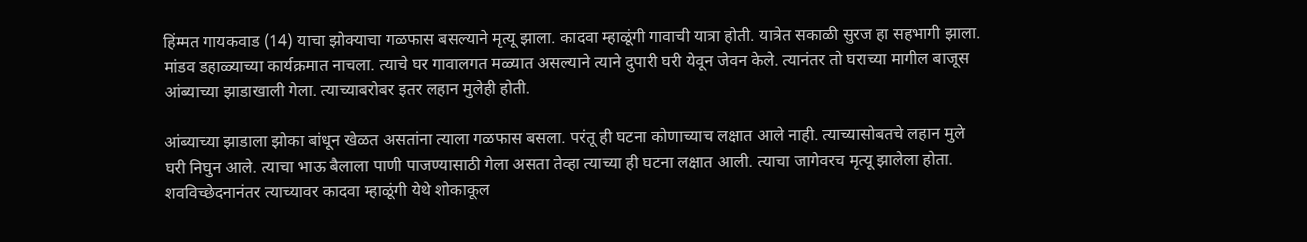हिंम्मत गायकवाड (14) याचा झोक्याचा गळफास बसल्याने मृत्यू झाला. कादवा म्हाळूंगी गावाची यात्रा होती. यात्रेत सकाळी सुरज हा सहभागी झाला. मांडव डहाळ्याच्या कार्यक्रमात नाचला. त्याचे घर गावालगत मळ्यात असल्याने त्याने दुपारी घरी येवून जेवन केले. त्यानंतर तो घराच्या मागील बाजूस आंब्याच्या झाडाखाली गेला. त्याच्याबरोबर इतर लहान मुलेही होती.

आंब्याच्या झाडाला झोका बांधून खेळत असतांना त्याला गळफास बसला. परंतू ही घटना कोणाच्याच लक्षात आले नाही. त्याच्यासोबतचे लहान मुले घरी निघुन आले. त्याचा भाऊ बैलाला पाणी पाजण्यासाठी गेला असता तेव्हा त्याच्या ही घटना लक्षात आली. त्याचा जागेवरच मृत्यू झालेला होता. शवविच्छेदनानंतर त्याच्यावर कादवा म्हाळूंगी येथे शोकाकूल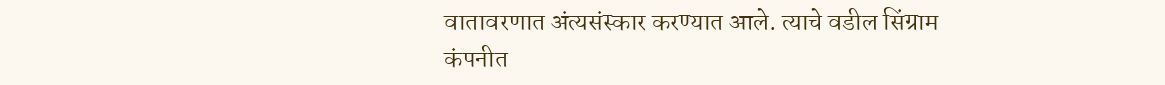वातावरणात अंत्यसंस्कार करण्यात आले. त्याचे वडील सिंग्राम कंपनीत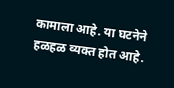कामाला आहे. या घटनेने हळहळ व्यक्त होत आहे.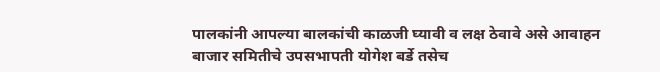पालकांनी आपल्या बालकांची काळजी घ्यावी व लक्ष ठेवावे असे आवाहन बाजार समितीचे उपसभापती योगेश बर्डे तसेच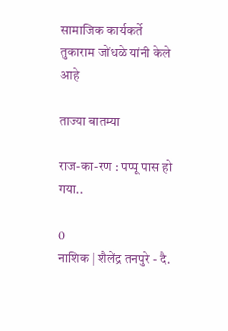सामाजिक कार्यकर्ते तुकाराम जोंधळे यांनी केले आहे

ताज्या बातम्या

राज-का-रण : पप्पू पास हो गया..

0
नाशिक | शैलेंद्र तनपुरे - दै.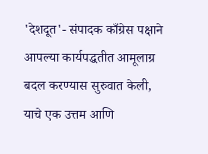'देशदूत'- संपादक काँग्रेस पक्षाने आपल्या कार्यपद्धतीत आमूलाग्र बदल करण्यास सुरुवात केली, याचे एक उत्तम आणि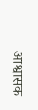आश्वासक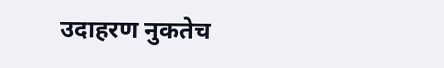उदाहरण नुकतेच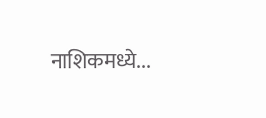नाशिकमध्ये...